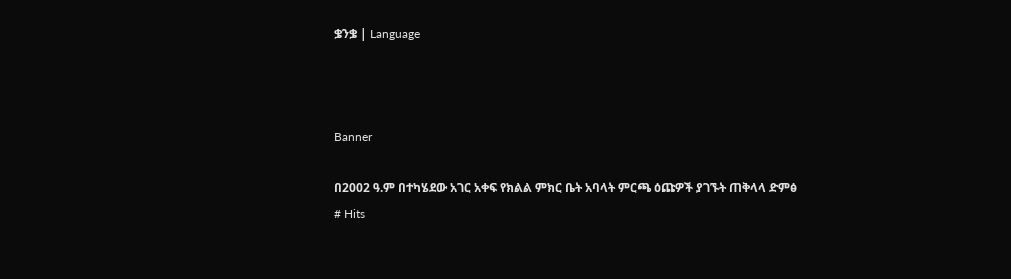ቌንቌ | Language



Banner

በ2002 ዓ.ም በተካሄደው አገር አቀፍ የክልል ምክር ቤት አባላት ምርጫ ዕጩዎች ያገኙት ጠቅላላ ድምፅ
# Hits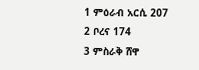1 ምዕራብ አርሲ 207
2 ቦረና 174
3 ምስራቅ ሸዋ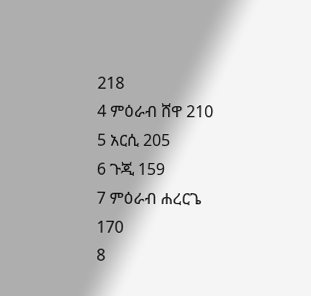218
4 ምዕራብ ሸዋ 210
5 አርሲ 205
6 ጉጂ 159
7 ምዕራብ ሐረርጌ 170
8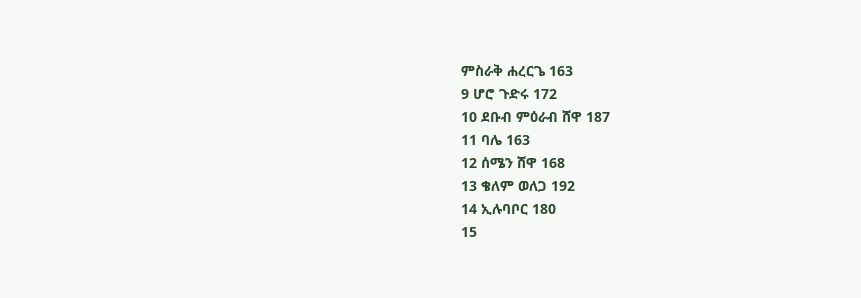ምስራቅ ሐረርጌ 163
9 ሆሮ ጉድሩ 172
10 ደቡብ ምዕራብ ሸዋ 187
11 ባሌ 163
12 ሰሜን ሸዋ 168
13 ቄለም ወለጋ 192
14 ኢሉባቦር 180
15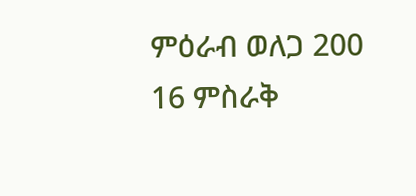ምዕራብ ወለጋ 200
16 ምስራቅ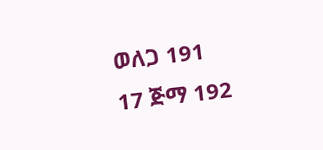ወለጋ 191
17 ጅማ 192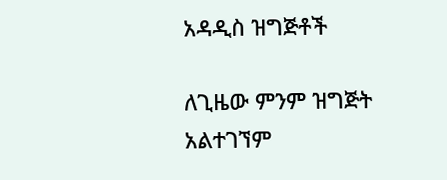አዳዲስ ዝግጅቶች

ለጊዜው ምንም ዝግጅት አልተገኘም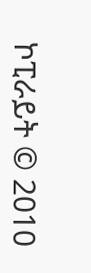ኮፒራይት © 2010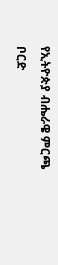የኢትዮጵያ ብሔራዌ ምርጫ ቦርድ